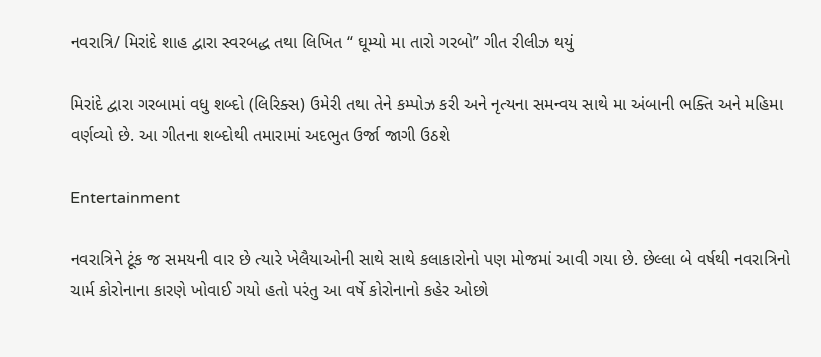નવરાત્રિ/ મિરાંદે શાહ દ્વારા સ્વરબદ્ધ તથા લિખિત “ ઘૂમ્યો મા તારો ગરબો” ગીત રીલીઝ થયું

મિરાંદે દ્વારા ગરબામાં વધુ શબ્દો (લિરિક્સ) ઉમેરી તથા તેને કમ્પોઝ કરી અને નૃત્યના સમન્વય સાથે મા અંબાની ભક્તિ અને મહિમા વર્ણવ્યો છે. આ ગીતના શબ્દોથી તમારામાં અદભુત ઉર્જા જાગી ઉઠશે

Entertainment

નવરાત્રિને ટૂંક જ સમયની વાર છે ત્યારે ખેલૈયાઓની સાથે સાથે કલાકારોનો પણ મોજમાં આવી ગયા છે. છેલ્લા બે વર્ષથી નવરાત્રિનો ચાર્મ કોરોનાના કારણે ખોવાઈ ગયો હતો પરંતુ આ વર્ષે કોરોનાનો કહેર ઓછો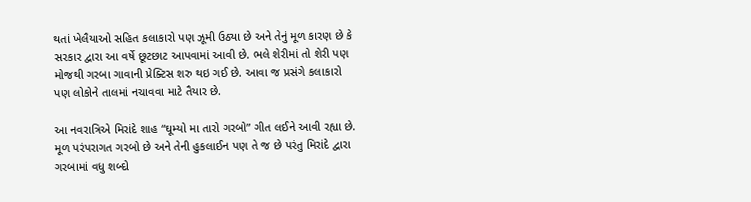થતાં ખેલૈયાઓ સહિત કલાકારો પણ ઝૂમી ઉઠ્યા છે અને તેનું મૂળ કારણ છે કે સરકાર દ્વારા આ વર્ષે છૂટછાટ આપવામાં આવી છે. ભલે શેરીમાં તો શેરી પણ મોજથી ગરબા ગાવાની પ્રેક્ટિસ શરુ થઇ ગઈ છે. આવા જ પ્રસંગે કલાકારો પણ લોકોને તાલમાં નચાવવા માટે તૈયાર છે.

આ નવરાત્રિએ મિરાંદે શાહ “ઘૂમ્યો મા તારો ગરબો” ગીત લઈને આવી રહ્યા છે. મૂળ પરંપરાગત ગરબો છે અને તેની હુકલાઈન પણ તે જ છે પરંતુ મિરાંદે દ્વારા ગરબામાં વધુ શબ્દો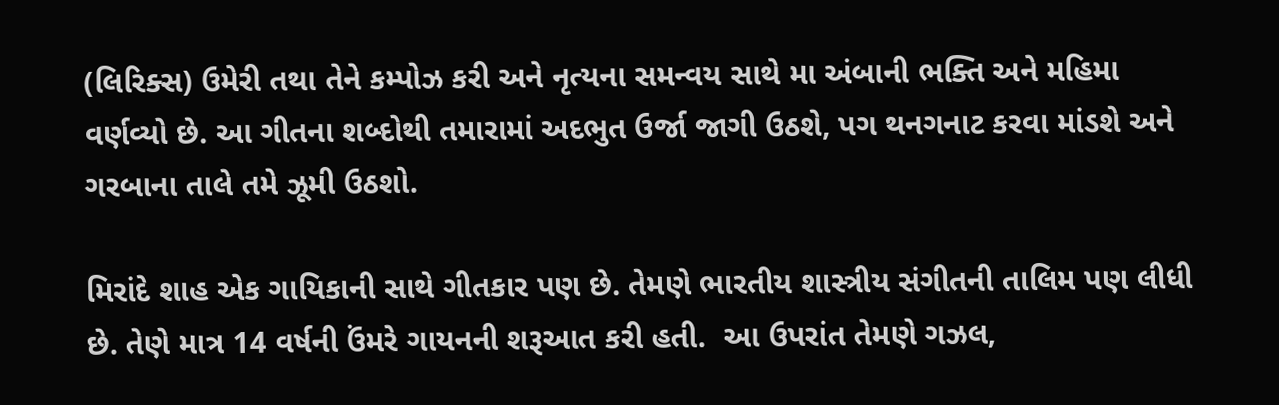(લિરિક્સ) ઉમેરી તથા તેને કમ્પોઝ કરી અને નૃત્યના સમન્વય સાથે મા અંબાની ભક્તિ અને મહિમા વર્ણવ્યો છે. આ ગીતના શબ્દોથી તમારામાં અદભુત ઉર્જા જાગી ઉઠશે, પગ થનગનાટ કરવા માંડશે અને ગરબાના તાલે તમે ઝૂમી ઉઠશો.

મિરાંદે શાહ એક ગાયિકાની સાથે ગીતકાર પણ છે. તેમણે ભારતીય શાસ્ત્રીય સંગીતની તાલિમ પણ લીધી છે. તેણે માત્ર 14 વર્ષની ઉંમરે ગાયનની શરૂઆત કરી હતી.  આ ઉપરાંત તેમણે ગઝલ,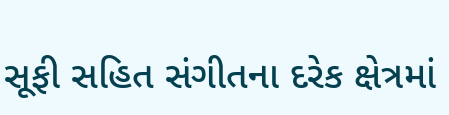સૂફી સહિત સંગીતના દરેક ક્ષેત્રમાં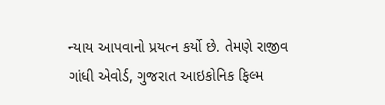ન્યાય આપવાનો પ્રયત્ન કર્યો છે. તેમણે રાજીવ ગાંધી એવોર્ડ, ગુજરાત આઇકોનિક ફિલ્મ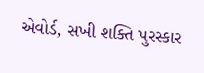એવોર્ડ, સખી શક્તિ પુરસ્કાર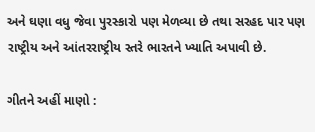અને ઘણા વધુ જેવા પુરસ્કારો પણ મેળવ્યા છે તથા સરહદ પાર પણ રાષ્ટ્રીય અને આંતરરાષ્ટ્રીય સ્તરે ભારતને ખ્યાતિ અપાવી છે.

ગીતને અહીં માણો :